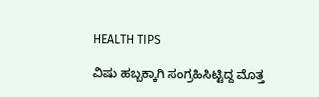HEALTH TIPS

ವಿಷು ಹಬ್ಬಕ್ಕಾಗಿ ಸಂಗ್ರಹಿಸಿಟ್ಟಿದ್ದ ಮೊತ್ತ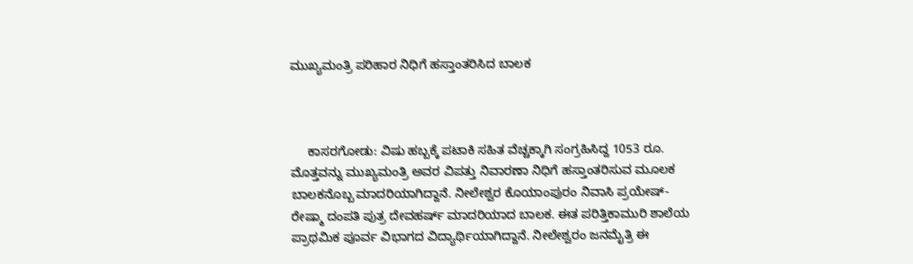ಮುಖ್ಯಮಂತ್ರಿ ಪರಿಹಾರ ನಿಧಿಗೆ ಹಸ್ತಾಂತರಿಸಿದ ಬಾಲಕ



     ಕಾಸರಗೋಡು: ವಿಷು ಹಬ್ಬಕ್ಕೆ ಪಟಾಕಿ ಸಹಿತ ವೆಚ್ಚಕ್ಕಾಗಿ ಸಂಗ್ರಹಿಸಿದ್ದ 1053 ರೂ. ಮೊತ್ತವನ್ನು ಮುಖ್ಯಮಂತ್ರಿ ಅವರ ವಿಪತ್ತು ನಿವಾರಣಾ ನಿಧಿಗೆ ಹಸ್ತಾಂತರಿಸುವ ಮೂಲಕ ಬಾಲಕನೊಬ್ಬ ಮಾದರಿಯಾಗಿದ್ದಾನೆ. ನೀಲೇಶ್ವರ ಕೊಯಾಂಪುರಂ ನಿವಾಸಿ ಪ್ರಯೇಷ್-ರೇಷ್ಮಾ ದಂಪತಿ ಪುತ್ರ ದೇವಹರ್ಷ್ ಮಾದರಿಯಾದ ಬಾಲಕ. ಈತ ಪರಿತ್ತಿಕಾಮುರಿ ಶಾಲೆಯ ಪ್ರಾಥಮಿಕ ಪೂರ್ವ ವಿಭಾಗದ ವಿದ್ಯಾರ್ಥಿಯಾಗಿದ್ದಾನೆ. ನೀಲೇಶ್ವರಂ ಜನಮೈತ್ರಿ ಈ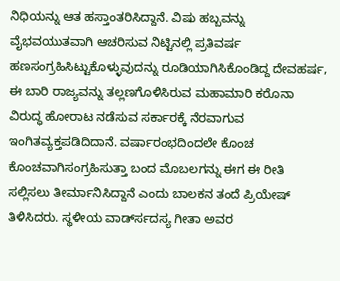ನಿಧಿಯನ್ನು ಆತ ಹಸ್ತಾಂತರಿಸಿದ್ದಾನೆ. ವಿಷು ಹಬ್ಬವನ್ನು ವೈಭವಯುತವಾಗಿ ಆಚರಿಸುವ ನಿಟ್ಟಿನಲ್ಲಿ ಪ್ರತಿವರ್ಷ ಹಣಸಂಗ್ರಹಿಸಿಟ್ಟುಕೊಳ್ಳುವುದನ್ನು ರೂಡಿಯಾಗಿಸಿಕೊಂಡಿದ್ದ ದೇವಹರ್ಷ, ಈ ಬಾರಿ ರಾಜ್ಯವನ್ನು ತಲ್ಲಣಗೊಳಿಸಿರುವ ಮಹಾಮಾರಿ ಕರೊನಾ ವಿರುದ್ಧ ಹೋರಾಟ ನಡೆಸುವ ಸರ್ಕಾರಕ್ಕೆ ನೆರವಾಗುವ ಇಂಗಿತವ್ಯಕ್ತಪಡಿದಿದಾನೆ. ವರ್ಷಾರಂಭದಿಂದಲೇ ಕೊಂಚ ಕೊಂಚವಾಗಿಸಂಗ್ರಹಿಸುತ್ತಾ ಬಂದ ಮೊಬಲಗನ್ನು ಈಗ ಈ ರೀತಿ ಸಲ್ಲಿಸಲು ತೀರ್ಮಾನಿಸಿದ್ದಾನೆ ಎಂದು ಬಾಲಕನ ತಂದೆ ಪ್ರಿಯೇಷ್ ತಿಳಿಸಿದರು. ಸ್ಥಳೀಯ ವಾರ್ಡ್‍ಸದಸ್ಯ ಗೀತಾ ಅವರ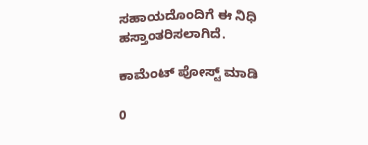ಸಹಾಯದೊಂದಿಗೆ ಈ ನಿಧಿ ಹಸ್ತಾಂತರಿಸಲಾಗಿದೆ.

ಕಾಮೆಂಟ್‌‌ ಪೋಸ್ಟ್‌ ಮಾಡಿ

0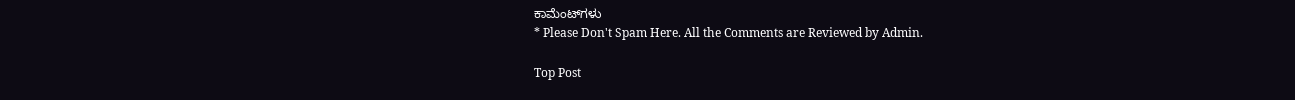ಕಾಮೆಂಟ್‌ಗಳು
* Please Don't Spam Here. All the Comments are Reviewed by Admin.

Top Post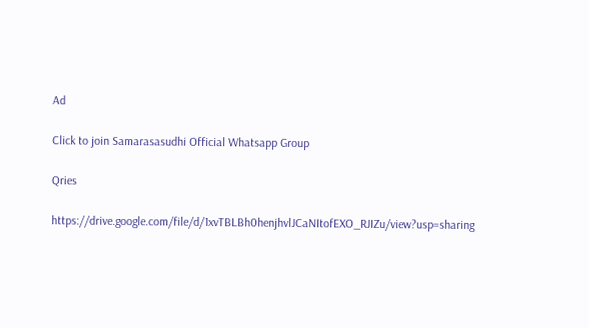Ad

Click to join Samarasasudhi Official Whatsapp Group

Qries

https://drive.google.com/file/d/1xvTBLBh0henjhvlJCaNItofEXO_RJIZu/view?usp=sharing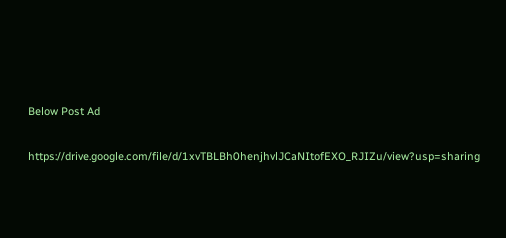Below Post Ad

https://drive.google.com/file/d/1xvTBLBh0henjhvlJCaNItofEXO_RJIZu/view?usp=sharing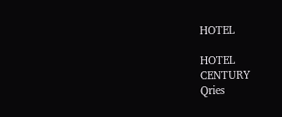HOTEL

HOTEL
CENTURY
Qries